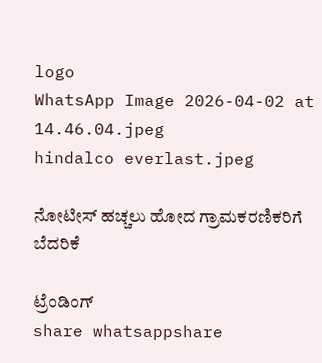logo
WhatsApp Image 2026-04-02 at 14.46.04.jpeg
hindalco everlast.jpeg

ನೋಟೀಸ್ ಹಚ್ಚಲು ಹೋದ ಗ್ರಾಮಕರಣಿಕರಿಗೆ ಬೆದರಿಕೆ

ಟ್ರೆಂಡಿಂಗ್
share whatsappshare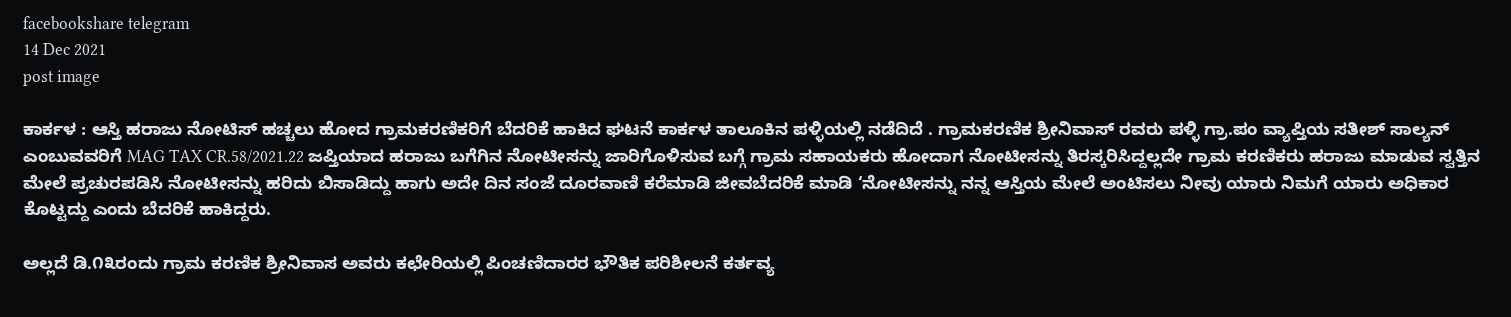facebookshare telegram
14 Dec 2021
post image

ಕಾರ್ಕಳ : ಆಸ್ತಿ ಹರಾಜು ನೋಟಿಸ್ ಹಚ್ಚಲು ಹೋದ ಗ್ರಾಮಕರಣಿಕರಿಗೆ ಬೆದರಿಕೆ ಹಾಕಿದ ಘಟನೆ ಕಾರ್ಕಳ ತಾಲೂಕಿನ ಪಳ್ಳಿಯಲ್ಲಿ ನಡೆದಿದೆ . ಗ್ರಾಮಕರಣಿಕ ಶ್ರೀನಿವಾಸ್ ರವರು ಪಳ್ಳಿ ಗ್ರಾ.ಪಂ ವ್ಯಾಪ್ತಿಯ ಸತೀಶ್ ಸಾಲ್ಯನ್ ಎಂಬುವವರಿಗೆ MAG TAX CR.58/2021.22 ಜಪ್ತಿಯಾದ ಹರಾಜು ಬಗೆಗಿನ ನೋಟೀಸನ್ನು ಜಾರಿಗೊಳಿಸುವ ಬಗ್ಗೆ ಗ್ರಾಮ ಸಹಾಯಕರು ಹೋದಾಗ ನೋಟೀಸನ್ನು ತಿರಸ್ಕರಿಸಿದ್ದಲ್ಲದೇ ಗ್ರಾಮ ಕರಣಿಕರು ಹರಾಜು ಮಾಡುವ ಸ್ವತ್ತಿನ ಮೇಲೆ ಪ್ರಚುರಪಡಿಸಿ ನೋಟೀಸನ್ನು ಹರಿದು ಬಿಸಾಡಿದ್ದು ಹಾಗು ಅದೇ ದಿನ ಸಂಜೆ ದೂರವಾಣಿ ಕರೆಮಾಡಿ ಜೀವಬೆದರಿಕೆ ಮಾಡಿ ‘ನೋಟೀಸನ್ನು ನನ್ನ ಆಸ್ತಿಯ ಮೇಲೆ ಅಂಟಿಸಲು ನೀವು ಯಾರು ನಿಮಗೆ ಯಾರು ಅಧಿಕಾರ ಕೊಟ್ಟದ್ದು ಎಂದು ಬೆದರಿಕೆ ಹಾಕಿದ್ದರು.

ಅಲ್ಲದೆ ಡಿ.೧೩ರಂದು ಗ್ರಾಮ ಕರಣಿಕ ಶ್ರೀನಿವಾಸ ಅವರು ಕಛೇರಿಯಲ್ಲಿ ಪಿಂಚಣಿದಾರರ ಭೌತಿಕ ಪರಿಶೀಲನೆ ಕರ್ತವ್ಯ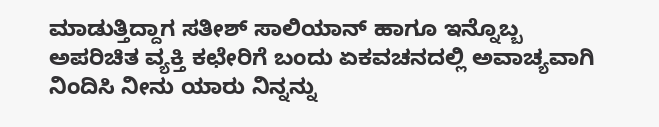ಮಾಡುತ್ತಿದ್ದಾಗ ಸತೀಶ್ ಸಾಲಿಯಾನ್ ಹಾಗೂ ಇನ್ನೊಬ್ಬ ಅಪರಿಚಿತ ವ್ಯಕ್ತಿ ಕಛೇರಿಗೆ ಬಂದು ಏಕವಚನದಲ್ಲಿ ಅವಾಚ್ಯವಾಗಿ ನಿಂದಿಸಿ ನೀನು ಯಾರು ನಿನ್ನನ್ನು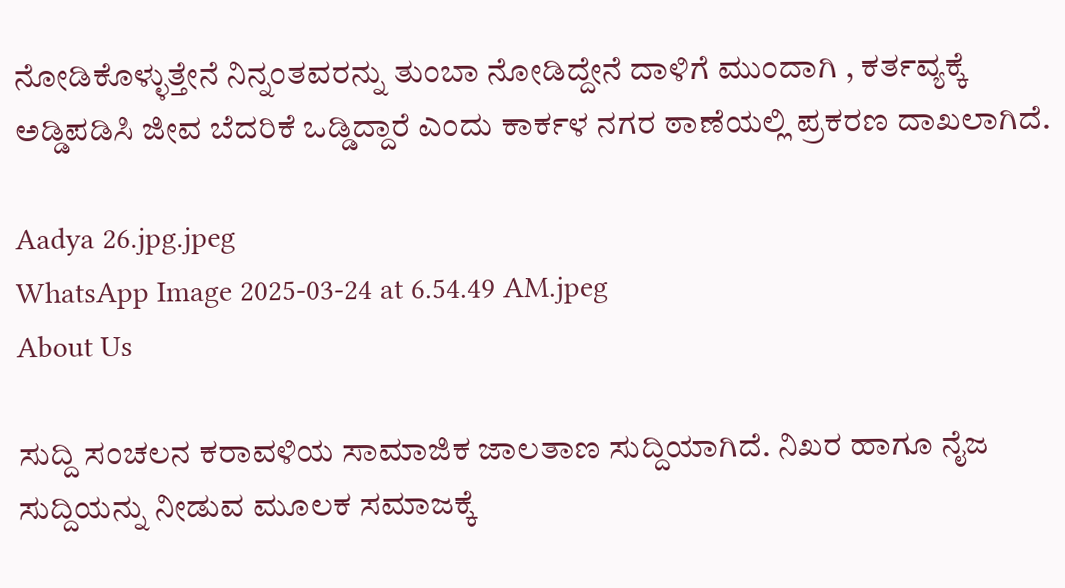ನೋಡಿಕೊಳ್ಳುತ್ತೇನೆ ನಿನ್ನಂತವರನ್ನು ತುಂಬಾ ನೋಡಿದ್ದೇನೆ ದಾಳಿಗೆ ಮುಂದಾಗಿ , ಕರ್ತವ್ಯಕ್ಕೆ ಅಡ್ಡಿಪಡಿಸಿ ಜೀವ ಬೆದರಿಕೆ ಒಡ್ಡಿದ್ದಾರೆ ಎಂದು ಕಾರ್ಕಳ ನಗರ ಠಾಣೆಯಲ್ಲಿ ಪ್ರಕರಣ ದಾಖಲಾಗಿದೆ.

Aadya 26.jpg.jpeg
WhatsApp Image 2025-03-24 at 6.54.49 AM.jpeg
About Us

ಸುದ್ದಿ ಸಂಚಲನ ಕರಾವಳಿಯ ಸಾಮಾಜಿಕ ಜಾಲತಾಣ ಸುದ್ದಿಯಾಗಿದೆ. ನಿಖರ ಹಾಗೂ ನೈಜ ಸುದ್ದಿಯನ್ನು ನೀಡುವ ಮೂಲಕ ಸಮಾಜಕ್ಕೆ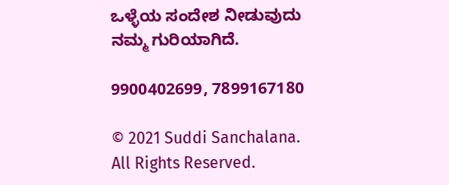ಒಳ್ಳೆಯ ಸಂದೇಶ ನೀಡುವುದು ನಮ್ಮ ಗುರಿಯಾಗಿದೆ.

9900402699, 7899167180

© 2021 Suddi Sanchalana. All Rights Reserved.